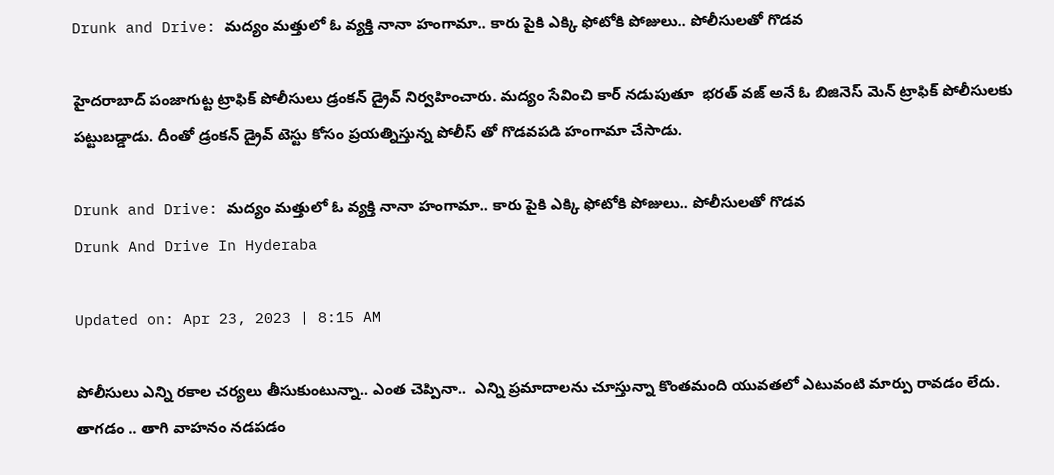Drunk and Drive: మద్యం మత్తులో ఓ వ్యక్తి నానా హంగామా.. కారు పైకి ఎక్కి ఫోటోకి పోజులు.. పోలీసులతో గొడవ

హైదరాబాద్ పంజాగుట్ట ట్రాఫిక్ పోలీసులు డ్రంకన్ డ్రైవ్ నిర్వహించారు. మద్యం సేవించి కార్ నడుపుతూ  భరత్ వజ్ అనే ఓ బిజినెస్ మెన్ ట్రాఫిక్ పోలీసులకు పట్టుబడ్డాడు. దీంతో డ్రంకన్ డ్రైవ్ టెస్టు కోసం ప్రయత్నిస్తున్న పోలీస్ తో గొడవపడి హంగామా చేసాడు.

Drunk and Drive: మద్యం మత్తులో ఓ వ్యక్తి నానా హంగామా.. కారు పైకి ఎక్కి ఫోటోకి పోజులు.. పోలీసులతో గొడవ
Drunk And Drive In Hyderaba

Updated on: Apr 23, 2023 | 8:15 AM

పోలీసులు ఎన్ని రకాల చర్యలు తీసుకుంటున్నా.. ఎంత చెప్పినా..  ఎన్ని ప్రమాదాలను చూస్తున్నా కొంతమంది యువతలో ఎటువంటి మార్పు రావడం లేదు. తాగడం .. తాగి వాహనం నడపడం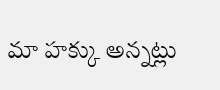మా హక్కు అన్నట్లు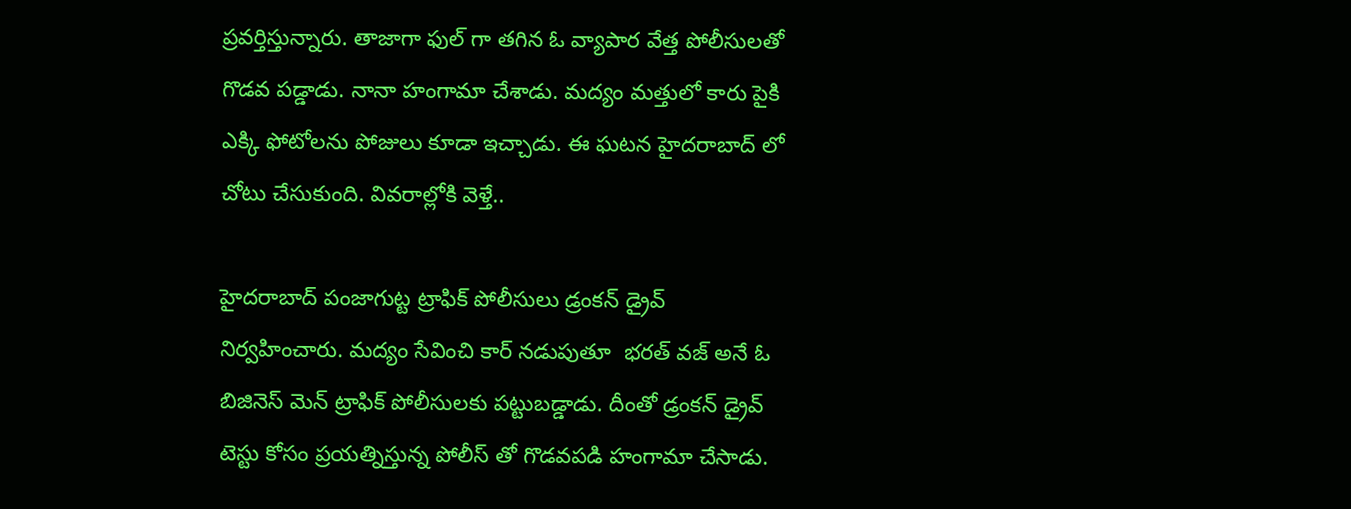ప్రవర్తిస్తున్నారు. తాజాగా ఫుల్ గా తగిన ఓ వ్యాపార వేత్త పోలీసులతో గొడవ పడ్డాడు. నానా హంగామా చేశాడు. మద్యం మత్తులో కారు పైకి ఎక్కి ఫోటోలను పోజులు కూడా ఇచ్చాడు. ఈ ఘటన హైదరాబాద్ లో చోటు చేసుకుంది. వివరాల్లోకి వెళ్తే..

హైదరాబాద్ పంజాగుట్ట ట్రాఫిక్ పోలీసులు డ్రంకన్ డ్రైవ్ నిర్వహించారు. మద్యం సేవించి కార్ నడుపుతూ  భరత్ వజ్ అనే ఓ బిజినెస్ మెన్ ట్రాఫిక్ పోలీసులకు పట్టుబడ్డాడు. దీంతో డ్రంకన్ డ్రైవ్ టెస్టు కోసం ప్రయత్నిస్తున్న పోలీస్ తో గొడవపడి హంగామా చేసాడు.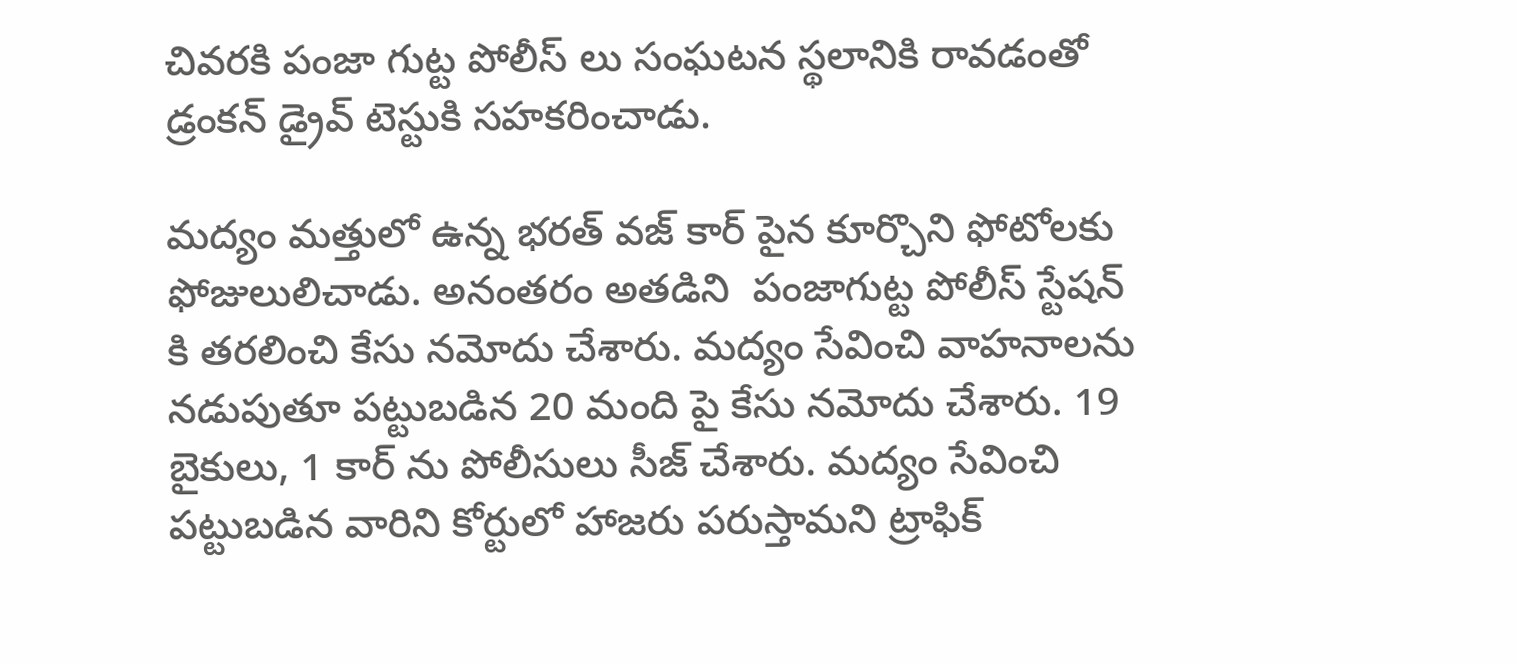చివరకి పంజా గుట్ట పోలీస్ లు సంఘటన స్థలానికి రావడంతో డ్రంకన్ డ్రైవ్ టెస్టుకి సహకరించాడు.

మద్యం మత్తులో ఉన్న భరత్ వజ్ కార్ పైన కూర్చొని ఫోటోలకు ఫోజులులిచాడు. అనంతరం అతడిని  పంజాగుట్ట పోలీస్ స్టేషన్ కి తరలించి కేసు నమోదు చేశారు. మద్యం సేవించి వాహనాలను నడుపుతూ పట్టుబడిన 20 మంది పై కేసు నమోదు చేశారు. 19 బైకులు, 1 కార్ ను పోలీసులు సీజ్ చేశారు. మద్యం సేవించి పట్టుబడిన వారిని కోర్టులో హాజరు పరుస్తామని ట్రాఫిక్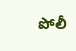పోలీ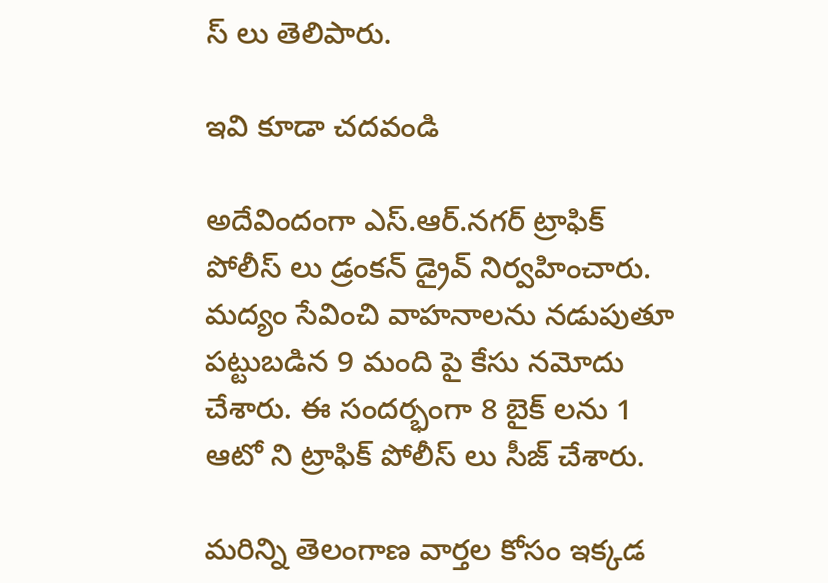స్ లు తెలిపారు.

ఇవి కూడా చదవండి

అదేవిందంగా ఎస్.ఆర్.నగర్ ట్రాఫిక్ పోలీస్ లు డ్రంకన్ డ్రైవ్ నిర్వహించారు. మద్యం సేవించి వాహనాలను నడుపుతూ పట్టుబడిన 9 మంది పై కేసు నమోదు చేశారు. ఈ సందర్భంగా 8 బైక్ లను 1 ఆటో ని ట్రాఫిక్ పోలీస్ లు సీజ్ చేశారు.

మరిన్ని తెలంగాణ వార్తల కోసం ఇక్కడ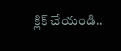క్లిక్ చేయండి..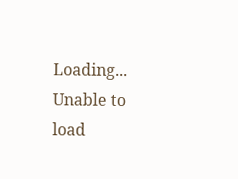Loading...
Unable to load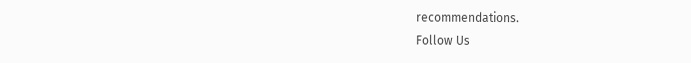recommendations.
Follow Us